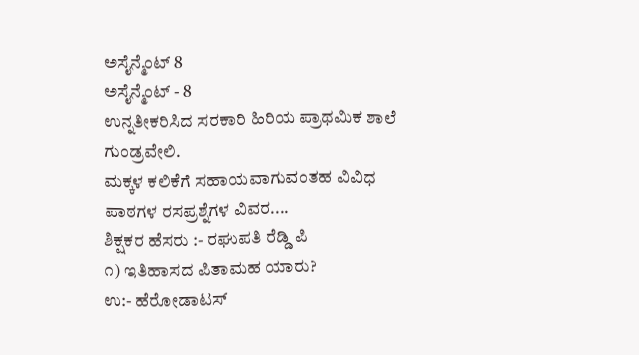ಅಸೈನ್ಮೆಂಟ್ 8
ಅಸೈನ್ಮೆಂಟ್ - 8
ಉನ್ನತೀಕರಿಸಿದ ಸರಕಾರಿ ಹಿರಿಯ ಪ್ರಾಥಮಿಕ ಶಾಲೆ ಗುಂಡ್ರವೇಲಿ.
ಮಕ್ಕಳ ಕಲಿಕೆಗೆ ಸಹಾಯವಾಗುವಂತಹ ವಿವಿಧ ಪಾಠಗಳ ರಸಪ್ರಶ್ನೆಗಳ ವಿವರ....
ಶಿಕ್ಷಕರ ಹೆಸರು :- ರಘುಪತಿ ರೆಡ್ಡಿ ಪಿ
೧) ಇತಿಹಾಸದ ಪಿತಾಮಹ ಯಾರು?
ಉ:- ಹೆರೋಡಾಟಸ್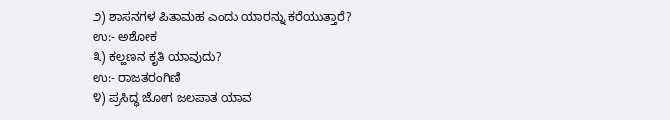೨) ಶಾಸನಗಳ ಪಿತಾಮಹ ಎಂದು ಯಾರನ್ನು ಕರೆಯುತ್ತಾರೆ?
ಉ:- ಅಶೋಕ
೩) ಕಲ್ಹಣನ ಕೃತಿ ಯಾವುದು?
ಉ:- ರಾಜತರಂಗಿಣಿ
೪) ಪ್ರಸಿದ್ಧ ಜೋಗ ಜಲಪಾತ ಯಾವ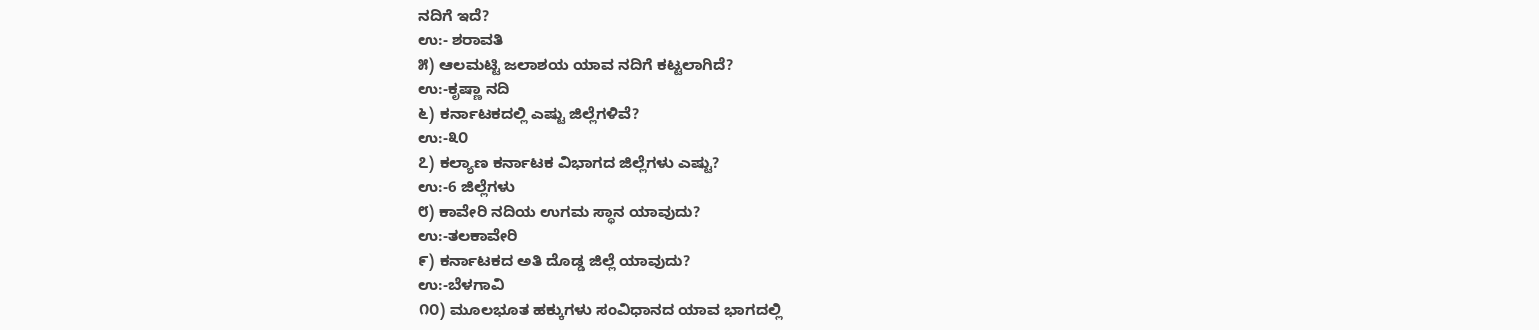ನದಿಗೆ ಇದೆ?
ಉ:- ಶರಾವತಿ
೫) ಆಲಮಟ್ಟಿ ಜಲಾಶಯ ಯಾವ ನದಿಗೆ ಕಟ್ಟಲಾಗಿದೆ?
ಉ:-ಕೃಷ್ಣಾ ನದಿ
೬) ಕರ್ನಾಟಕದಲ್ಲಿ ಎಷ್ಟು ಜಿಲ್ಲೆಗಳಿವೆ?
ಉ:-೩೦
೭) ಕಲ್ಯಾಣ ಕರ್ನಾಟಕ ವಿಭಾಗದ ಜಿಲ್ಲೆಗಳು ಎಷ್ಟು?
ಉ:-6 ಜಿಲ್ಲೆಗಳು
೮) ಕಾವೇರಿ ನದಿಯ ಉಗಮ ಸ್ಥಾನ ಯಾವುದು?
ಉ:-ತಲಕಾವೇರಿ
೯) ಕರ್ನಾಟಕದ ಅತಿ ದೊಡ್ಡ ಜಿಲ್ಲೆ ಯಾವುದು?
ಉ:-ಬೆಳಗಾವಿ
೧೦) ಮೂಲಭೂತ ಹಕ್ಕುಗಳು ಸಂವಿಧಾನದ ಯಾವ ಭಾಗದಲ್ಲಿ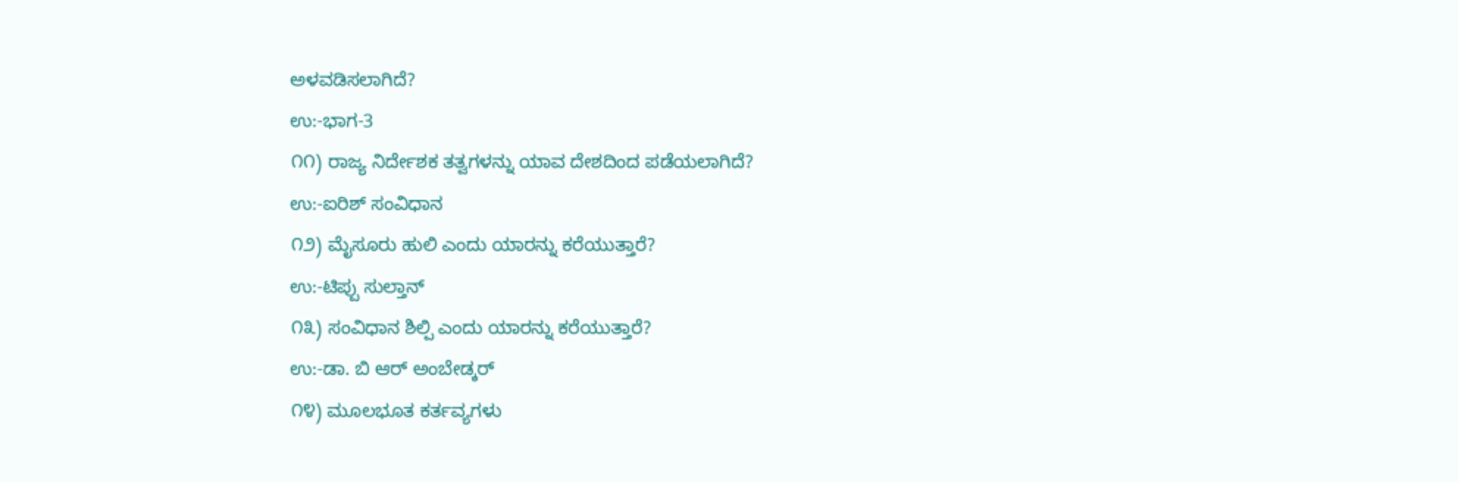ಅಳವಡಿಸಲಾಗಿದೆ?
ಉ:-ಭಾಗ-3
೧೧) ರಾಜ್ಯ ನಿರ್ದೇಶಕ ತತ್ವಗಳನ್ನು ಯಾವ ದೇಶದಿಂದ ಪಡೆಯಲಾಗಿದೆ?
ಉ:-ಐರಿಶ್ ಸಂವಿಧಾನ
೧೨) ಮೈಸೂರು ಹುಲಿ ಎಂದು ಯಾರನ್ನು ಕರೆಯುತ್ತಾರೆ?
ಉ:-ಟಿಪ್ಪು ಸುಲ್ತಾನ್
೧೩) ಸಂವಿಧಾನ ಶಿಲ್ಪಿ ಎಂದು ಯಾರನ್ನು ಕರೆಯುತ್ತಾರೆ?
ಉ:-ಡಾ. ಬಿ ಆರ್ ಅಂಬೇಡ್ಕರ್
೧೪) ಮೂಲಭೂತ ಕರ್ತವ್ಯಗಳು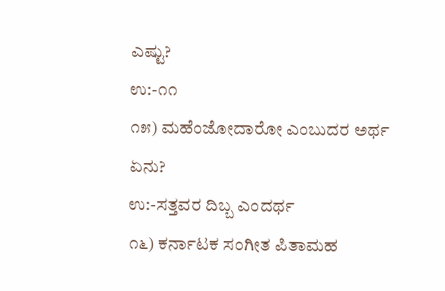ಎಷ್ಟು?
ಉ:-೧೧
೧೫) ಮಹೆಂಜೋದಾರೋ ಎಂಬುದರ ಅರ್ಥ ಏನು?
ಉ:-ಸತ್ತವರ ದಿಬ್ಬ ಎಂದರ್ಥ
೧೬) ಕರ್ನಾಟಕ ಸಂಗೀತ ಪಿತಾಮಹ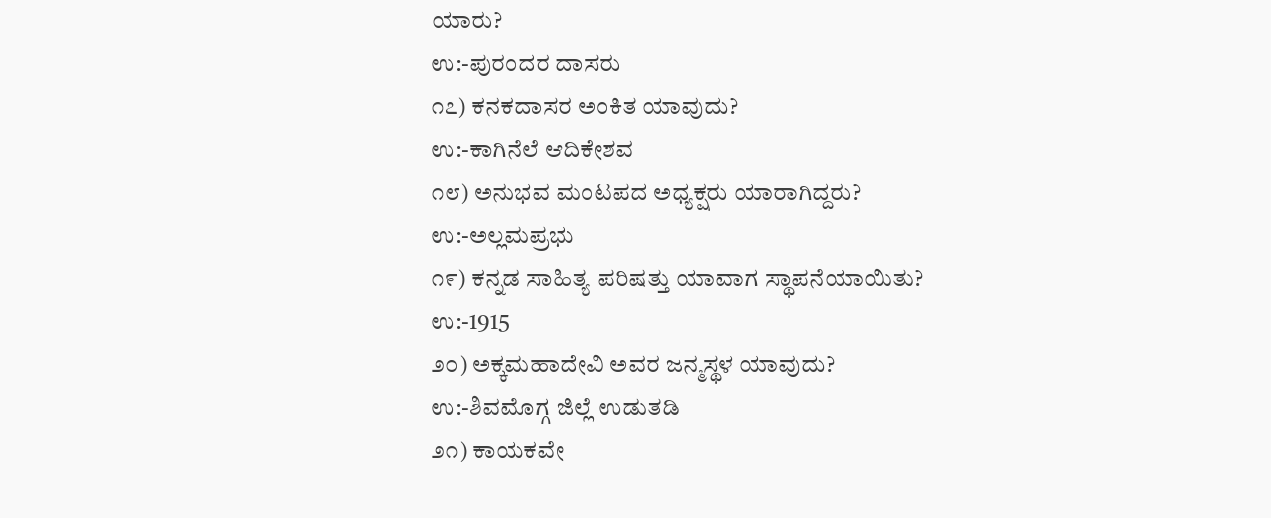ಯಾರು?
ಉ:-ಪುರಂದರ ದಾಸರು
೧೭) ಕನಕದಾಸರ ಅಂಕಿತ ಯಾವುದು?
ಉ:-ಕಾಗಿನೆಲೆ ಆದಿಕೇಶವ
೧೮) ಅನುಭವ ಮಂಟಪದ ಅಧ್ಯಕ್ಷರು ಯಾರಾಗಿದ್ದರು?
ಉ:-ಅಲ್ಲಮಪ್ರಭು
೧೯) ಕನ್ನಡ ಸಾಹಿತ್ಯ ಪರಿಷತ್ತು ಯಾವಾಗ ಸ್ಥಾಪನೆಯಾಯಿತು?
ಉ:-1915
೨೦) ಅಕ್ಕಮಹಾದೇವಿ ಅವರ ಜನ್ಮಸ್ಥಳ ಯಾವುದು?
ಉ:-ಶಿವಮೊಗ್ಗ ಜಿಲ್ಲೆ ಉಡುತಡಿ
೨೧) ಕಾಯಕವೇ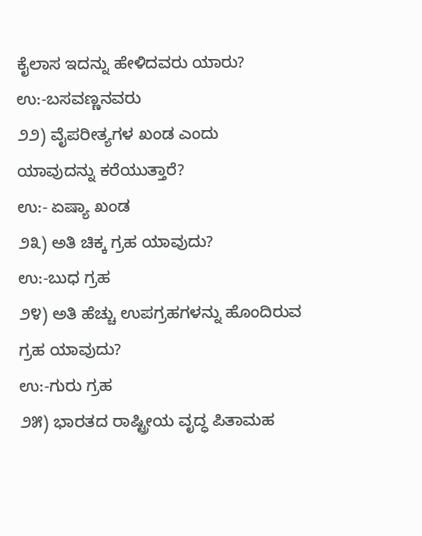ಕೈಲಾಸ ಇದನ್ನು ಹೇಳಿದವರು ಯಾರು?
ಉ:-ಬಸವಣ್ಣನವರು
೨೨) ವೈಪರೀತ್ಯಗಳ ಖಂಡ ಎಂದು ಯಾವುದನ್ನು ಕರೆಯುತ್ತಾರೆ?
ಉ:- ಏಷ್ಯಾ ಖಂಡ
೨೩) ಅತಿ ಚಿಕ್ಕ ಗ್ರಹ ಯಾವುದು?
ಉ:-ಬುಧ ಗ್ರಹ
೨೪) ಅತಿ ಹೆಚ್ಚು ಉಪಗ್ರಹಗಳನ್ನು ಹೊಂದಿರುವ ಗ್ರಹ ಯಾವುದು?
ಉ:-ಗುರು ಗ್ರಹ
೨೫) ಭಾರತದ ರಾಷ್ಟ್ರೀಯ ವೃದ್ಧ ಪಿತಾಮಹ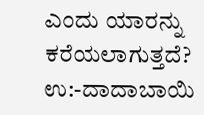ಎಂದು ಯಾರನ್ನು ಕರೆಯಲಾಗುತ್ತದೆ?
ಉ:-ದಾದಾಬಾಯಿ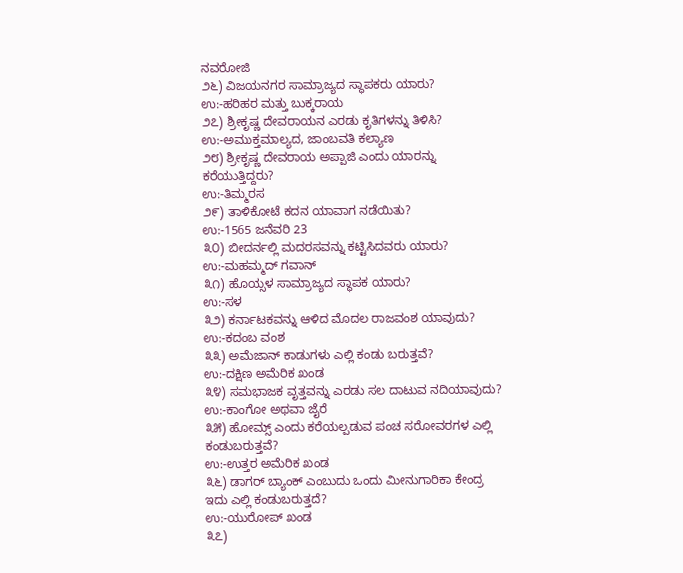ನವರೋಜಿ
೨೬) ವಿಜಯನಗರ ಸಾಮ್ರಾಜ್ಯದ ಸ್ಥಾಪಕರು ಯಾರು?
ಉ:-ಹರಿಹರ ಮತ್ತು ಬುಕ್ಕರಾಯ
೨೭) ಶ್ರೀಕೃಷ್ಣ ದೇವರಾಯನ ಎರಡು ಕೃತಿಗಳನ್ನು ತಿಳಿಸಿ?
ಉ:-ಅಮುಕ್ತಮಾಲ್ಯದ, ಜಾಂಬವತಿ ಕಲ್ಯಾಣ
೨೮) ಶ್ರೀಕೃಷ್ಣ ದೇವರಾಯ ಅಪ್ಪಾಜಿ ಎಂದು ಯಾರನ್ನು ಕರೆಯುತ್ತಿದ್ದರು?
ಉ:-ತಿಮ್ಮರಸ
೨೯) ತಾಳಿಕೋಟೆ ಕದನ ಯಾವಾಗ ನಡೆಯಿತು?
ಉ:-1565 ಜನೆವರಿ 23
೩೦) ಬೀದರ್ನಲ್ಲಿ ಮದರಸವನ್ನು ಕಟ್ಟಿಸಿದವರು ಯಾರು?
ಉ:-ಮಹಮ್ಮದ್ ಗವಾನ್
೩೧) ಹೊಯ್ಸಳ ಸಾಮ್ರಾಜ್ಯದ ಸ್ಥಾಪಕ ಯಾರು?
ಉ:-ಸಳ
೩೨) ಕರ್ನಾಟಕವನ್ನು ಆಳಿದ ಮೊದಲ ರಾಜವಂಶ ಯಾವುದು?
ಉ:-ಕದಂಬ ವಂಶ
೩೩) ಅಮೆಜಾನ್ ಕಾಡುಗಳು ಎಲ್ಲಿ ಕಂಡು ಬರುತ್ತವೆ?
ಉ:-ದಕ್ಷಿಣ ಅಮೆರಿಕ ಖಂಡ
೩೪) ಸಮಭಾಜಕ ವೃತ್ತವನ್ನು ಎರಡು ಸಲ ದಾಟುವ ನದಿಯಾವುದು?
ಉ:-ಕಾಂಗೋ ಅಥವಾ ಜೈರೆ
೩೫) ಹೋಮ್ಸ್ ಎಂದು ಕರೆಯಲ್ಪಡುವ ಪಂಚ ಸರೋವರಗಳ ಎಲ್ಲಿ ಕಂಡುಬರುತ್ತವೆ?
ಉ:-ಉತ್ತರ ಅಮೆರಿಕ ಖಂಡ
೩೬) ಡಾಗರ್ ಬ್ಯಾಂಕ್ ಎಂಬುದು ಒಂದು ಮೀನುಗಾರಿಕಾ ಕೇಂದ್ರ ಇದು ಎಲ್ಲಿ ಕಂಡುಬರುತ್ತದೆ?
ಉ:-ಯುರೋಪ್ ಖಂಡ
೩೭)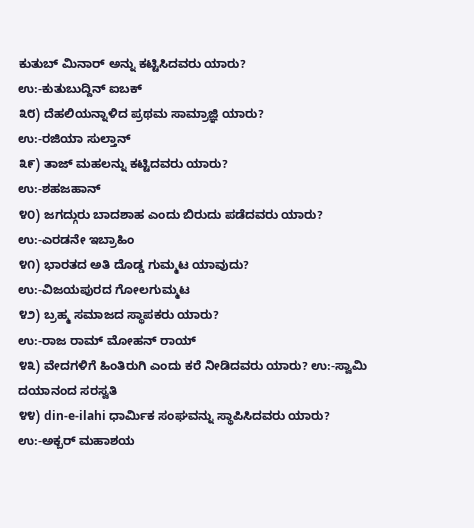ಕುತುಬ್ ಮಿನಾರ್ ಅನ್ನು ಕಟ್ಟಿಸಿದವರು ಯಾರು?
ಉ:-ಕುತುಬುದ್ದಿನ್ ಐಬಕ್
೩೮) ದೆಹಲಿಯನ್ನಾಳಿದ ಪ್ರಥಮ ಸಾಮ್ರಾಜ್ಞಿ ಯಾರು?
ಉ:-ರಜಿಯಾ ಸುಲ್ತಾನ್
೩೯) ತಾಜ್ ಮಹಲನ್ನು ಕಟ್ಟಿದವರು ಯಾರು?
ಉ:-ಶಹಜಹಾನ್
೪೦) ಜಗದ್ಗುರು ಬಾದಶಾಹ ಎಂದು ಬಿರುದು ಪಡೆದವರು ಯಾರು?
ಉ:-ಎರಡನೇ ಇಬ್ರಾಹಿಂ
೪೧) ಭಾರತದ ಅತಿ ದೊಡ್ಡ ಗುಮ್ಮಟ ಯಾವುದು?
ಉ:-ವಿಜಯಪುರದ ಗೋಲಗುಮ್ಮಟ
೪೨) ಬ್ರಹ್ಮ ಸಮಾಜದ ಸ್ಥಾಪಕರು ಯಾರು?
ಉ:-ರಾಜ ರಾಮ್ ಮೋಹನ್ ರಾಯ್
೪೩) ವೇದಗಳಿಗೆ ಹಿಂತಿರುಗಿ ಎಂದು ಕರೆ ನೀಡಿದವರು ಯಾರು? ಉ:-ಸ್ವಾಮಿ ದಯಾನಂದ ಸರಸ್ವತಿ
೪೪) din-e-ilahi ಧಾರ್ಮಿಕ ಸಂಘವನ್ನು ಸ್ಥಾಪಿಸಿದವರು ಯಾರು? ಉ:-ಅಕ್ಬರ್ ಮಹಾಶಯ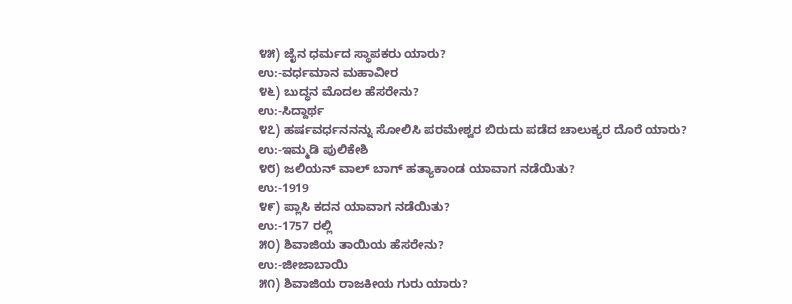೪೫) ಜೈನ ಧರ್ಮದ ಸ್ಥಾಪಕರು ಯಾರು?
ಉ:-ವರ್ಧಮಾನ ಮಹಾವೀರ
೪೬) ಬುದ್ಧನ ಮೊದಲ ಹೆಸರೇನು?
ಉ:-ಸಿದ್ದಾರ್ಥ
೪೭) ಹರ್ಷವರ್ಧನನನ್ನು ಸೋಲಿಸಿ ಪರಮೇಶ್ವರ ಬಿರುದು ಪಡೆದ ಚಾಲುಕ್ಯರ ದೊರೆ ಯಾರು?
ಉ:-ಇಮ್ಮಡಿ ಪುಲಿಕೇಶಿ
೪೮) ಜಲಿಯನ್ ವಾಲ್ ಬಾಗ್ ಹತ್ಯಾಕಾಂಡ ಯಾವಾಗ ನಡೆಯಿತು?
ಉ:-1919
೪೯) ಪ್ಲಾಸಿ ಕದನ ಯಾವಾಗ ನಡೆಯಿತು?
ಉ:-1757 ರಲ್ಲಿ
೫೦) ಶಿವಾಜಿಯ ತಾಯಿಯ ಹೆಸರೇನು?
ಉ:-ಜೀಜಾಬಾಯಿ
೫೧) ಶಿವಾಜಿಯ ರಾಜಕೀಯ ಗುರು ಯಾರು?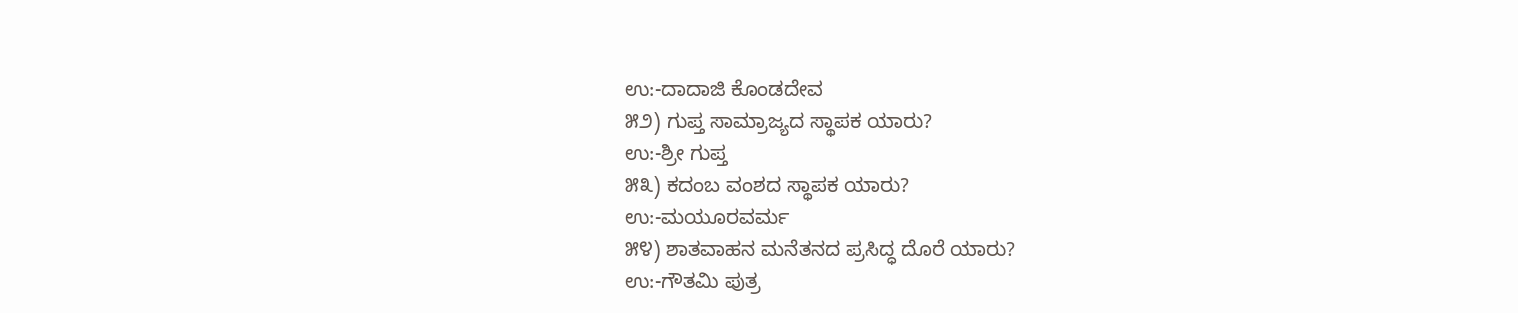ಉ:-ದಾದಾಜಿ ಕೊಂಡದೇವ
೫೨) ಗುಪ್ತ ಸಾಮ್ರಾಜ್ಯದ ಸ್ಥಾಪಕ ಯಾರು?
ಉ:-ಶ್ರೀ ಗುಪ್ತ
೫೩) ಕದಂಬ ವಂಶದ ಸ್ಥಾಪಕ ಯಾರು?
ಉ:-ಮಯೂರವರ್ಮ
೫೪) ಶಾತವಾಹನ ಮನೆತನದ ಪ್ರಸಿದ್ಧ ದೊರೆ ಯಾರು?
ಉ:-ಗೌತಮಿ ಪುತ್ರ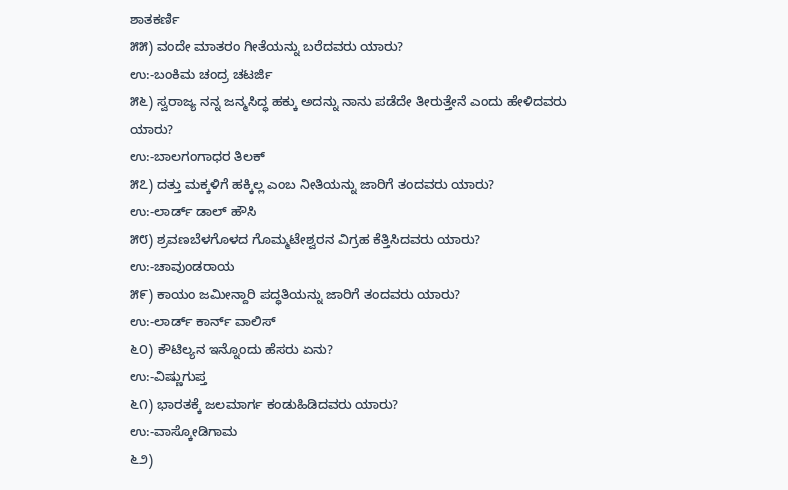ಶಾತಕರ್ಣಿ
೫೫) ವಂದೇ ಮಾತರಂ ಗೀತೆಯನ್ನು ಬರೆದವರು ಯಾರು?
ಉ:-ಬಂಕಿಮ ಚಂದ್ರ ಚಟರ್ಜಿ
೫೬) ಸ್ವರಾಜ್ಯ ನನ್ನ ಜನ್ಮಸಿದ್ಧ ಹಕ್ಕು ಅದನ್ನು ನಾನು ಪಡೆದೇ ತೀರುತ್ತೇನೆ ಎಂದು ಹೇಳಿದವರು ಯಾರು?
ಉ:-ಬಾಲಗಂಗಾಧರ ತಿಲಕ್
೫೭) ದತ್ತು ಮಕ್ಕಳಿಗೆ ಹಕ್ಕಿಲ್ಲ ಎಂಬ ನೀತಿಯನ್ನು ಜಾರಿಗೆ ತಂದವರು ಯಾರು?
ಉ:-ಲಾರ್ಡ್ ಡಾಲ್ ಹೌಸಿ
೫೮) ಶ್ರವಣಬೆಳಗೊಳದ ಗೊಮ್ಮಟೇಶ್ವರನ ವಿಗ್ರಹ ಕೆತ್ತಿಸಿದವರು ಯಾರು?
ಉ:-ಚಾವುಂಡರಾಯ
೫೯) ಕಾಯಂ ಜಮೀನ್ದಾರಿ ಪದ್ಧತಿಯನ್ನು ಜಾರಿಗೆ ತಂದವರು ಯಾರು?
ಉ:-ಲಾರ್ಡ್ ಕಾರ್ನ್ ವಾಲಿಸ್
೬೦) ಕೌಟಿಲ್ಯನ ಇನ್ನೊಂದು ಹೆಸರು ಏನು?
ಉ:-ವಿಷ್ಣುಗುಪ್ತ
೬೧) ಭಾರತಕ್ಕೆ ಜಲಮಾರ್ಗ ಕಂಡುಹಿಡಿದವರು ಯಾರು?
ಉ:-ವಾಸ್ಕೋಡಿಗಾಮ
೬೨)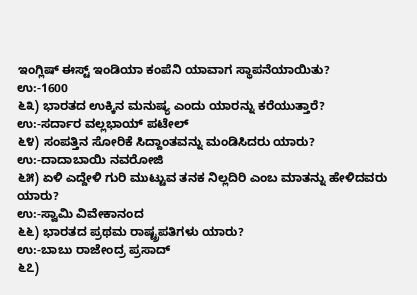ಇಂಗ್ಲಿಷ್ ಈಸ್ಟ್ ಇಂಡಿಯಾ ಕಂಪೆನಿ ಯಾವಾಗ ಸ್ಥಾಪನೆಯಾಯಿತು?
ಉ:-1600
೬೩) ಭಾರತದ ಉಕ್ಕಿನ ಮನುಷ್ಯ ಎಂದು ಯಾರನ್ನು ಕರೆಯುತ್ತಾರೆ?
ಉ:-ಸರ್ದಾರ ವಲ್ಲಭಾಯ್ ಪಟೇಲ್
೬೪) ಸಂಪತ್ತಿನ ಸೋರಿಕೆ ಸಿದ್ದಾಂತವನ್ನು ಮಂಡಿಸಿದರು ಯಾರು?
ಉ:-ದಾದಾಬಾಯಿ ನವರೋಜಿ
೬೫) ಏಳಿ ಎದ್ದೇಳಿ ಗುರಿ ಮುಟ್ಟುವ ತನಕ ನಿಲ್ಲದಿರಿ ಎಂಬ ಮಾತನ್ನು ಹೇಳಿದವರು ಯಾರು?
ಉ:-ಸ್ವಾಮಿ ವಿವೇಕಾನಂದ
೬೬) ಭಾರತದ ಪ್ರಥಮ ರಾಷ್ಟ್ರಪತಿಗಳು ಯಾರು?
ಉ:-ಬಾಬು ರಾಜೇಂದ್ರ ಪ್ರಸಾದ್
೬೭)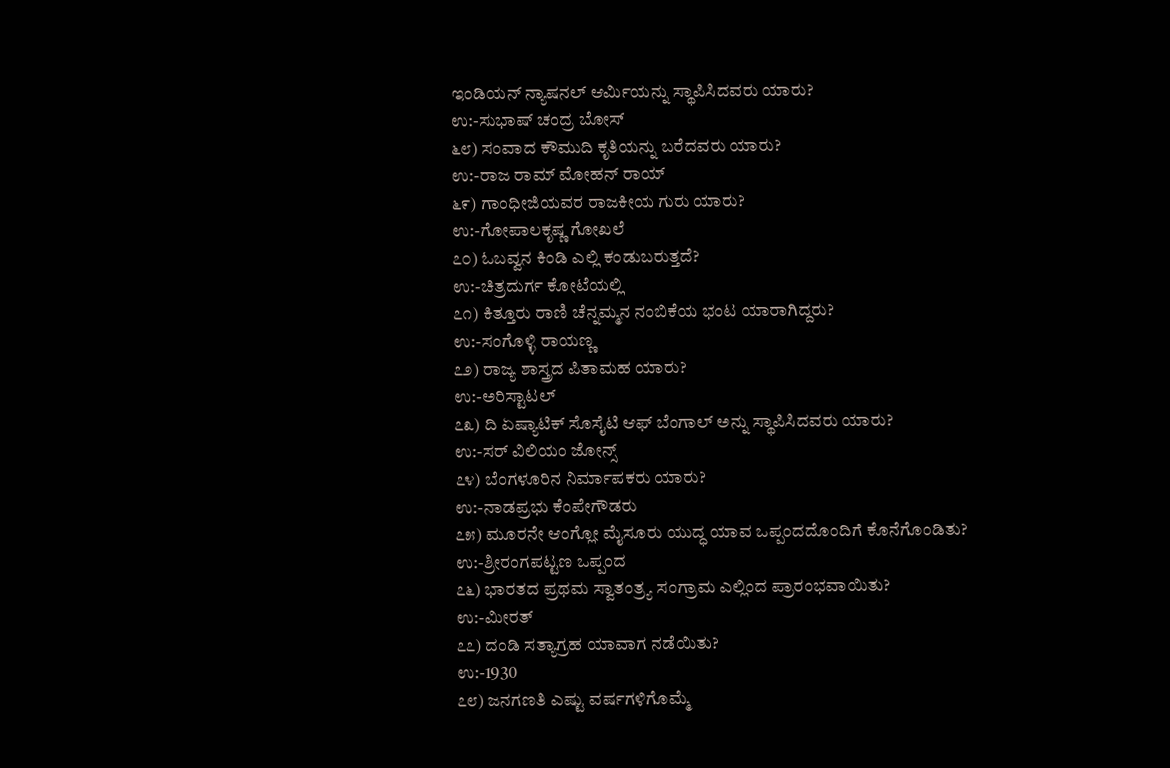ಇಂಡಿಯನ್ ನ್ಯಾಷನಲ್ ಆರ್ಮಿಯನ್ನು ಸ್ಥಾಪಿಸಿದವರು ಯಾರು?
ಉ:-ಸುಭಾಷ್ ಚಂದ್ರ ಬೋಸ್
೬೮) ಸಂವಾದ ಕೌಮುದಿ ಕೃತಿಯನ್ನು ಬರೆದವರು ಯಾರು?
ಉ:-ರಾಜ ರಾಮ್ ಮೋಹನ್ ರಾಯ್
೬೯) ಗಾಂಧೀಜಿಯವರ ರಾಜಕೀಯ ಗುರು ಯಾರು?
ಉ:-ಗೋಪಾಲಕೃಷ್ಣ ಗೋಖಲೆ
೭೦) ಓಬವ್ವನ ಕಿಂಡಿ ಎಲ್ಲಿ ಕಂಡುಬರುತ್ತದೆ?
ಉ:-ಚಿತ್ರದುರ್ಗ ಕೋಟೆಯಲ್ಲಿ
೭೧) ಕಿತ್ತೂರು ರಾಣಿ ಚೆನ್ನಮ್ಮನ ನಂಬಿಕೆಯ ಭಂಟ ಯಾರಾಗಿದ್ದರು?
ಉ:-ಸಂಗೊಳ್ಳಿ ರಾಯಣ್ಣ
೭೨) ರಾಜ್ಯ ಶಾಸ್ತ್ರದ ಪಿತಾಮಹ ಯಾರು?
ಉ:-ಅರಿಸ್ಟಾಟಲ್
೭೩) ದಿ ಏಷ್ಯಾಟಿಕ್ ಸೊಸೈಟಿ ಆಫ್ ಬೆಂಗಾಲ್ ಅನ್ನು ಸ್ಥಾಪಿಸಿದವರು ಯಾರು?
ಉ:-ಸರ್ ವಿಲಿಯಂ ಜೋನ್ಸ್
೭೪) ಬೆಂಗಳೂರಿನ ನಿರ್ಮಾಪಕರು ಯಾರು?
ಉ:-ನಾಡಪ್ರಭು ಕೆಂಪೇಗೌಡರು
೭೫) ಮೂರನೇ ಆಂಗ್ಲೋ ಮೈಸೂರು ಯುದ್ಧ ಯಾವ ಒಪ್ಪಂದದೊಂದಿಗೆ ಕೊನೆಗೊಂಡಿತು?
ಉ:-ಶ್ರೀರಂಗಪಟ್ಟಣ ಒಪ್ಪಂದ
೭೬) ಭಾರತದ ಪ್ರಥಮ ಸ್ವಾತಂತ್ರ್ಯ ಸಂಗ್ರಾಮ ಎಲ್ಲಿಂದ ಪ್ರಾರಂಭವಾಯಿತು?
ಉ:-ಮೀರತ್
೭೭) ದಂಡಿ ಸತ್ಯಾಗ್ರಹ ಯಾವಾಗ ನಡೆಯಿತು?
ಉ:-1930
೭೮) ಜನಗಣತಿ ಎಷ್ಟು ವರ್ಷಗಳಿಗೊಮ್ಮೆ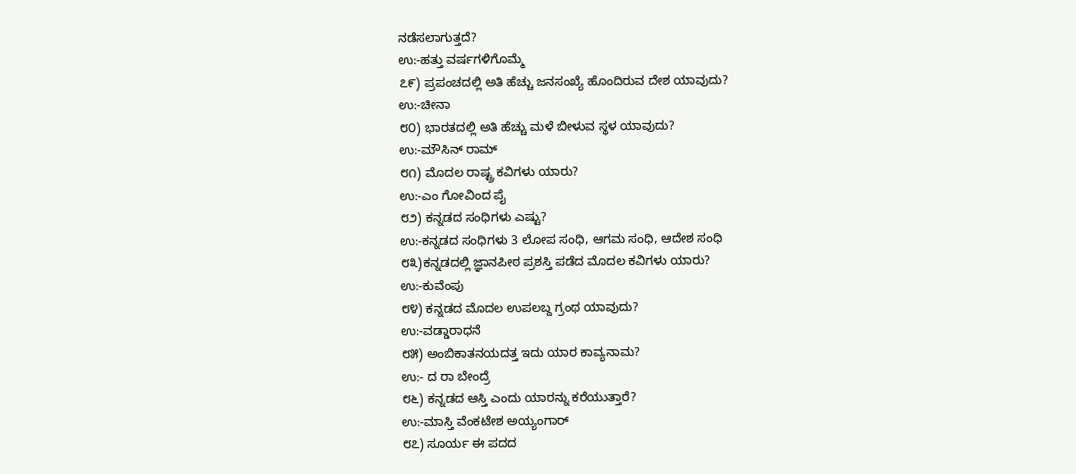ನಡೆಸಲಾಗುತ್ತದೆ?
ಉ:-ಹತ್ತು ವರ್ಷಗಳಿಗೊಮ್ಮೆ
೭೯) ಪ್ರಪಂಚದಲ್ಲಿ ಅತಿ ಹೆಚ್ಚು ಜನಸಂಖ್ಯೆ ಹೊಂದಿರುವ ದೇಶ ಯಾವುದು?
ಉ:-ಚೀನಾ
೮೦) ಭಾರತದಲ್ಲಿ ಅತಿ ಹೆಚ್ಚು ಮಳೆ ಬೀಳುವ ಸ್ಥಳ ಯಾವುದು?
ಉ:-ಮೌಸಿನ್ ರಾಮ್
೮೧) ಮೊದಲ ರಾಷ್ಟ್ರ ಕವಿಗಳು ಯಾರು?
ಉ:-ಎಂ ಗೋವಿಂದ ಪೈ
೮೨) ಕನ್ನಡದ ಸಂಧಿಗಳು ಎಷ್ಟು?
ಉ:-ಕನ್ನಡದ ಸಂಧಿಗಳು 3 ಲೋಪ ಸಂಧಿ, ಆಗಮ ಸಂಧಿ, ಆದೇಶ ಸಂಧಿ
೮೩)ಕನ್ನಡದಲ್ಲಿ ಜ್ಞಾನಪೀಠ ಪ್ರಶಸ್ತಿ ಪಡೆದ ಮೊದಲ ಕವಿಗಳು ಯಾರು?
ಉ:-ಕುವೆಂಪು
೮೪) ಕನ್ನಡದ ಮೊದಲ ಉಪಲಬ್ದ ಗ್ರಂಥ ಯಾವುದು?
ಉ:-ವಡ್ಡಾರಾಧನೆ
೮೫) ಅಂಬಿಕಾತನಯದತ್ತ ಇದು ಯಾರ ಕಾವ್ಯನಾಮ?
ಉ:- ದ ರಾ ಬೇಂದ್ರೆ
೮೬) ಕನ್ನಡದ ಆಸ್ತಿ ಎಂದು ಯಾರನ್ನು ಕರೆಯುತ್ತಾರೆ?
ಉ:-ಮಾಸ್ತಿ ವೆಂಕಟೇಶ ಅಯ್ಯಂಗಾರ್
೮೭) ಸೂರ್ಯ ಈ ಪದದ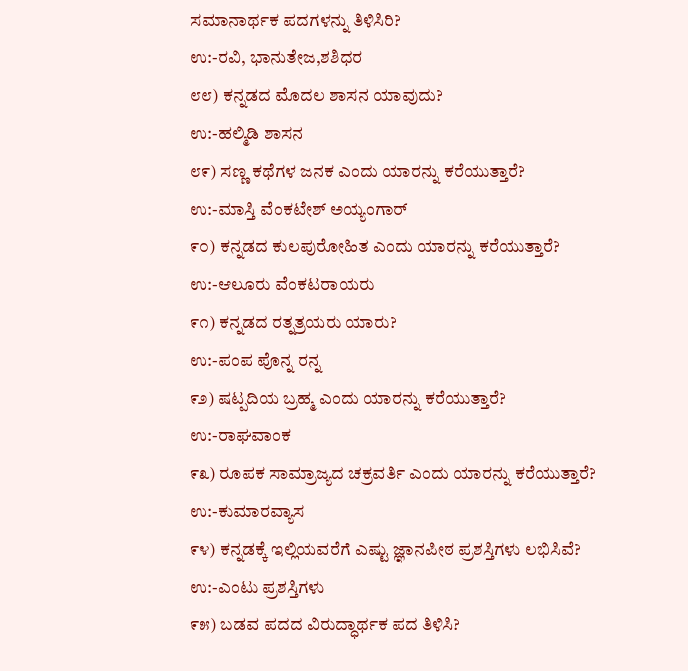ಸಮಾನಾರ್ಥಕ ಪದಗಳನ್ನು ತಿಳಿಸಿರಿ?
ಉ:-ರವಿ, ಭಾನುತೇಜ,ಶಶಿಧರ
೮೮) ಕನ್ನಡದ ಮೊದಲ ಶಾಸನ ಯಾವುದು?
ಉ:-ಹಲ್ಮಿಡಿ ಶಾಸನ
೮೯) ಸಣ್ಣ ಕಥೆಗಳ ಜನಕ ಎಂದು ಯಾರನ್ನು ಕರೆಯುತ್ತಾರೆ?
ಉ:-ಮಾಸ್ತಿ ವೆಂಕಟೇಶ್ ಅಯ್ಯಂಗಾರ್
೯೦) ಕನ್ನಡದ ಕುಲಪುರೋಹಿತ ಎಂದು ಯಾರನ್ನು ಕರೆಯುತ್ತಾರೆ?
ಉ:-ಆಲೂರು ವೆಂಕಟರಾಯರು
೯೧) ಕನ್ನಡದ ರತ್ನತ್ರಯರು ಯಾರು?
ಉ:-ಪಂಪ ಪೊನ್ನ ರನ್ನ
೯೨) ಷಟ್ಪದಿಯ ಬ್ರಹ್ಮ ಎಂದು ಯಾರನ್ನು ಕರೆಯುತ್ತಾರೆ?
ಉ:-ರಾಘವಾಂಕ
೯೩) ರೂಪಕ ಸಾಮ್ರಾಜ್ಯದ ಚಕ್ರವರ್ತಿ ಎಂದು ಯಾರನ್ನು ಕರೆಯುತ್ತಾರೆ?
ಉ:-ಕುಮಾರವ್ಯಾಸ
೯೪) ಕನ್ನಡಕ್ಕೆ ಇಲ್ಲಿಯವರೆಗೆ ಎಷ್ಟು ಜ್ಞಾನಪೀಠ ಪ್ರಶಸ್ತಿಗಳು ಲಭಿಸಿವೆ?
ಉ:-ಎಂಟು ಪ್ರಶಸ್ತಿಗಳು
೯೫) ಬಡವ ಪದದ ವಿರುದ್ಧಾರ್ಥಕ ಪದ ತಿಳಿಸಿ?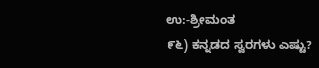ಉ:-ಶ್ರೀಮಂತ
೯೬) ಕನ್ನಡದ ಸ್ವರಗಳು ಎಷ್ಟು?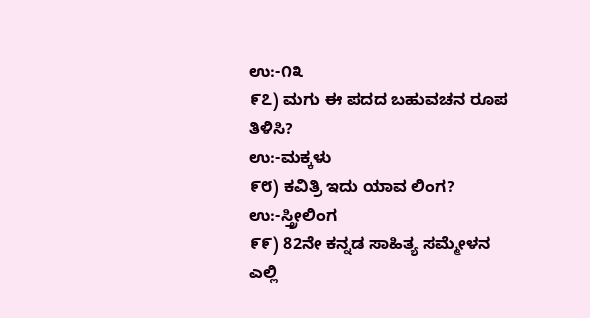ಉ:-೧೩
೯೭) ಮಗು ಈ ಪದದ ಬಹುವಚನ ರೂಪ ತಿಳಿಸಿ?
ಉ:-ಮಕ್ಕಳು
೯೮) ಕವಿತ್ರಿ ಇದು ಯಾವ ಲಿಂಗ?
ಉ:-ಸ್ತ್ರೀಲಿಂಗ
೯೯) 82ನೇ ಕನ್ನಡ ಸಾಹಿತ್ಯ ಸಮ್ಮೇಳನ ಎಲ್ಲಿ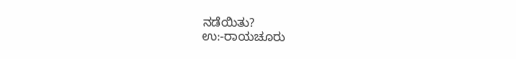ನಡೆಯಿತು?
ಉ:-ರಾಯಚೂರು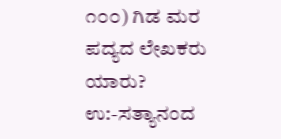೧೦೦) ಗಿಡ ಮರ ಪದ್ಯದ ಲೇಖಕರು ಯಾರು?
ಉ:-ಸತ್ಯಾನಂದ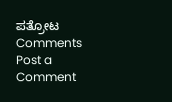ಪತ್ರೋಟ
Comments
Post a Comment